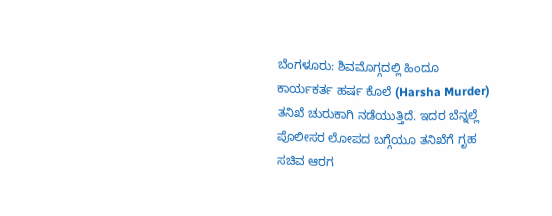ಬೆಂಗಳೂರು: ಶಿವಮೊಗ್ಗದಲ್ಲಿ ಹಿಂದೂ ಕಾರ್ಯಕರ್ತ ಹರ್ಷ ಕೊಲೆ (Harsha Murder) ತನಿಖೆ ಚುರುಕಾಗಿ ನಡೆಯುತ್ತಿದೆ. ಇದರ ಬೆನ್ನಲ್ಲೆ ಪೊಲೀಸರ ಲೋಪದ ಬಗ್ಗೆಯೂ ತನಿಖೆಗೆ ಗೃಹ ಸಚಿವ ಆರಗ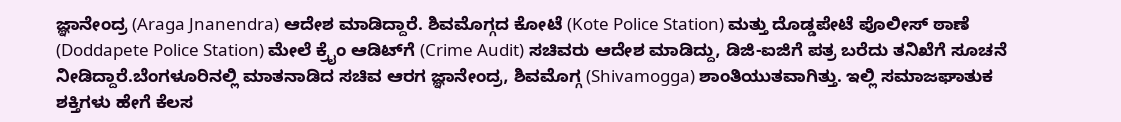ಜ್ಞಾನೇಂದ್ರ (Araga Jnanendra) ಆದೇಶ ಮಾಡಿದ್ದಾರೆ. ಶಿವಮೊಗ್ಗದ ಕೋಟೆ (Kote Police Station) ಮತ್ತು ದೊಡ್ಡಪೇಟೆ ಪೊಲೀಸ್ ಠಾಣೆ (Doddapete Police Station) ಮೇಲೆ ಕ್ರೈಂ ಆಡಿಟ್‌ಗೆ (Crime Audit) ಸಚಿವರು ಆದೇಶ ಮಾಡಿದ್ದು, ಡಿಜಿ-ಐಜಿಗೆ ಪತ್ರ ಬರೆದು ತನಿಖೆಗೆ ಸೂಚನೆ ನೀಡಿದ್ದಾರೆ.ಬೆಂಗಳೂರಿನಲ್ಲಿ ಮಾತನಾಡಿದ ಸಚಿವ ಆರಗ ಜ್ಞಾನೇಂದ್ರ, ಶಿವಮೊಗ್ಗ (Shivamogga) ಶಾಂತಿಯುತವಾಗಿತ್ತು. ಇಲ್ಲಿ ಸಮಾಜಘಾತುಕ ಶಕ್ತಿಗಳು ಹೇಗೆ ಕೆಲಸ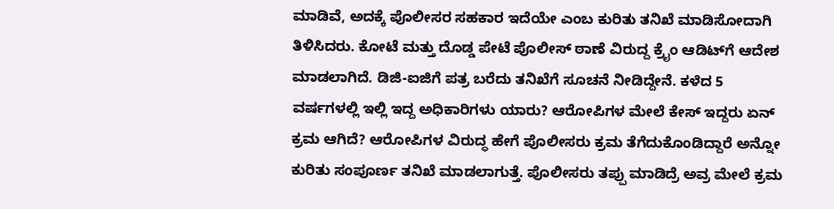ಮಾಡಿವೆ, ಅದಕ್ಕೆ ಪೊಲೀಸರ ಸಹಕಾರ ಇದೆಯೇ ಎಂಬ ಕುರಿತು ತನಿಖೆ ಮಾಡಿಸೋದಾಗಿ ತಿಳಿಸಿದರು. ಕೋಟೆ ಮತ್ತು ದೊಡ್ಡ ಪೇಟೆ ಪೊಲೀಸ್ ಠಾಣೆ ವಿರುದ್ದ ಕ್ರೈಂ ಆಡಿಟ್‌ಗೆ ಆದೇಶ ಮಾಡಲಾಗಿದೆ. ಡಿಜಿ-ಐಜಿಗೆ ಪತ್ರ ಬರೆದು ತನಿಖೆಗೆ ಸೂಚನೆ ನೀಡಿದ್ದೇನೆ. ಕಳೆದ 5 ವರ್ಷಗಳಲ್ಲಿ ಇಲ್ಲಿ ಇದ್ದ ಅಧಿಕಾರಿಗಳು ಯಾರು? ಆರೋಪಿಗಳ ಮೇಲೆ ಕೇಸ್ ಇದ್ದರು ಏನ್ ಕ್ರಮ ಆಗಿದೆ? ಆರೋಪಿಗಳ ವಿರುದ್ಧ ಹೇಗೆ ಪೊಲೀಸರು ಕ್ರಮ ತೆಗೆದುಕೊಂಡಿದ್ದಾರೆ ಅನ್ನೋ ಕುರಿತು ಸಂಪೂರ್ಣ ತನಿಖೆ ಮಾಡಲಾಗುತ್ತೆ. ಪೊಲೀಸರು ತಪ್ಪು ಮಾಡಿದ್ರೆ ಅವ್ರ ಮೇಲೆ ಕ್ರಮ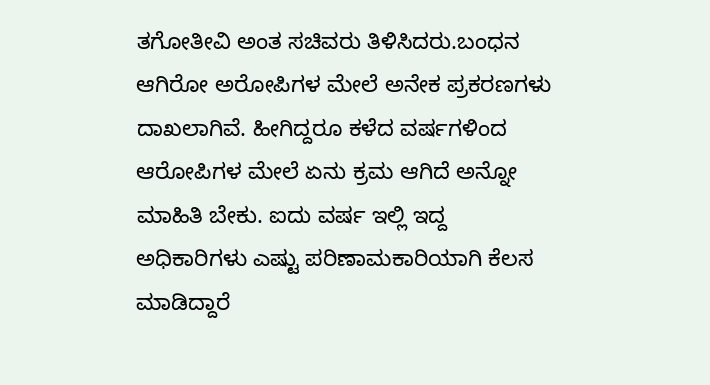ತಗೋತೀವಿ ಅಂತ ಸಚಿವರು ತಿಳಿಸಿದರು.ಬಂಧನ ಆಗಿರೋ ಅರೋಪಿಗಳ ಮೇಲೆ ಅನೇಕ ಪ್ರಕರಣಗಳು ದಾಖಲಾಗಿವೆ. ಹೀಗಿದ್ದರೂ ಕಳೆದ ವರ್ಷಗಳಿಂದ ಆರೋಪಿಗಳ ಮೇಲೆ ಏನು ಕ್ರಮ ಆಗಿದೆ ಅನ್ನೋ ಮಾಹಿತಿ ಬೇಕು. ಐದು ವರ್ಷ ಇಲ್ಲಿ ಇದ್ದ ಅಧಿಕಾರಿಗಳು ಎಷ್ಟು ಪರಿಣಾಮಕಾರಿಯಾಗಿ ಕೆಲಸ ಮಾಡಿದ್ದಾರೆ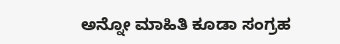ಅನ್ನೋ ಮಾಹಿತಿ ಕೂಡಾ ಸಂಗ್ರಹ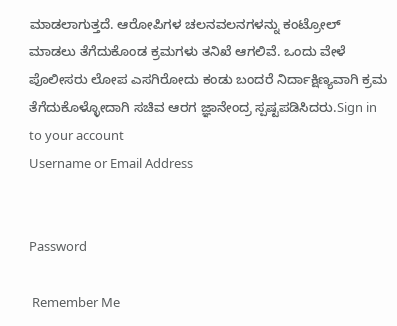ಮಾಡಲಾಗುತ್ತದೆ. ಆರೋಪಿಗಳ ಚಲನವಲನಗಳನ್ನು ಕಂಟ್ರೋಲ್ ಮಾಡಲು ತೆಗೆದುಕೊಂಡ ಕ್ರಮಗಳು ತನಿಖೆ ಆಗಲಿವೆ. ಒಂದು ವೇಳೆ ಪೊಲೀಸರು ಲೋಪ ಎಸಗಿರೋದು ಕಂಡು ಬಂದರೆ ನಿರ್ದಾಕ್ಷಿಣ್ಯವಾಗಿ ಕ್ರಮ ತೆಗೆದುಕೊಳ್ಳೋದಾಗಿ ಸಚಿವ ಆರಗ ಜ್ಞಾನೇಂದ್ರ ಸ್ಪಷ್ಟಪಡಿಸಿದರು.Sign in to your account
Username or Email Address


Password

 Remember Me